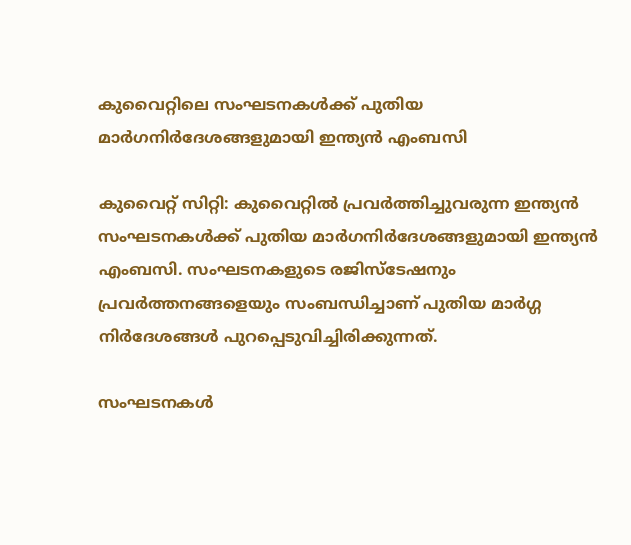കുവൈറ്റിലെ സംഘടനകള്‍ക്ക് പുതിയ മാര്‍ഗനിര്‍ദേശങ്ങളുമായി ഇന്ത്യന്‍ എംബസി

കുവൈറ്റ് സിറ്റി: കുവൈറ്റില്‍ പ്രവര്‍ത്തിച്ചുവരുന്ന ഇന്ത്യന്‍ സംഘടനകള്‍ക്ക് പുതിയ മാര്‍ഗനിര്‍ദേശങ്ങളുമായി ഇന്ത്യന്‍ എംബസി. സംഘടനകളുടെ രജിസ്‌ടേഷനും പ്രവര്‍ത്തനങ്ങളെയും സംബന്ധിച്ചാണ് പുതിയ മാര്‍ഗ്ഗ നിര്‍ദേശങ്ങള്‍ പുറപ്പെടുവിച്ചിരിക്കുന്നത്.

സംഘടനകള്‍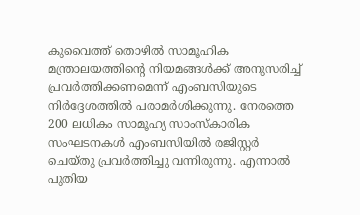കുവൈത്ത് തൊഴില്‍ സാമൂഹിക മന്ത്രാലയത്തിന്റെ നിയമങ്ങള്‍ക്ക് അനുസരിച്ച്‌ പ്രവര്‍ത്തിക്കണമെന്ന് എംബസിയുടെ നിര്‍ദ്ദേശത്തില്‍ പരാമര്‍ശിക്കുന്നു. നേരത്തെ 200 ലധികം സാമൂഹ്യ സാംസ്‌കാരിക സംഘടനകള്‍ എംബസിയില്‍ രജിസ്റ്റര്‍ ചെയ്തു പ്രവര്‍ത്തിച്ചു വന്നിരുന്നു. എന്നാല്‍ പുതിയ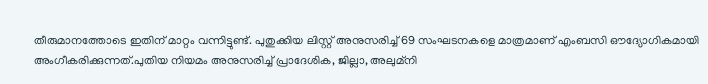തീരുമാനത്തോടെ ഇതിന് മാറ്റം വന്നിട്ടുണ്ട്. പുതുക്കിയ ലിസ്റ്റ് അനുസരിച്ച്‌ 69 സംഘടനകളെ മാത്രമാണ് എംബസി ഔദ്യോഗികമായി അംഗീകരിക്കുന്നത്.പുതിയ നിയമം അനുസരിച്ച്‌ പ്രാദേശിക, ജില്ലാ, അലുമ്‌നി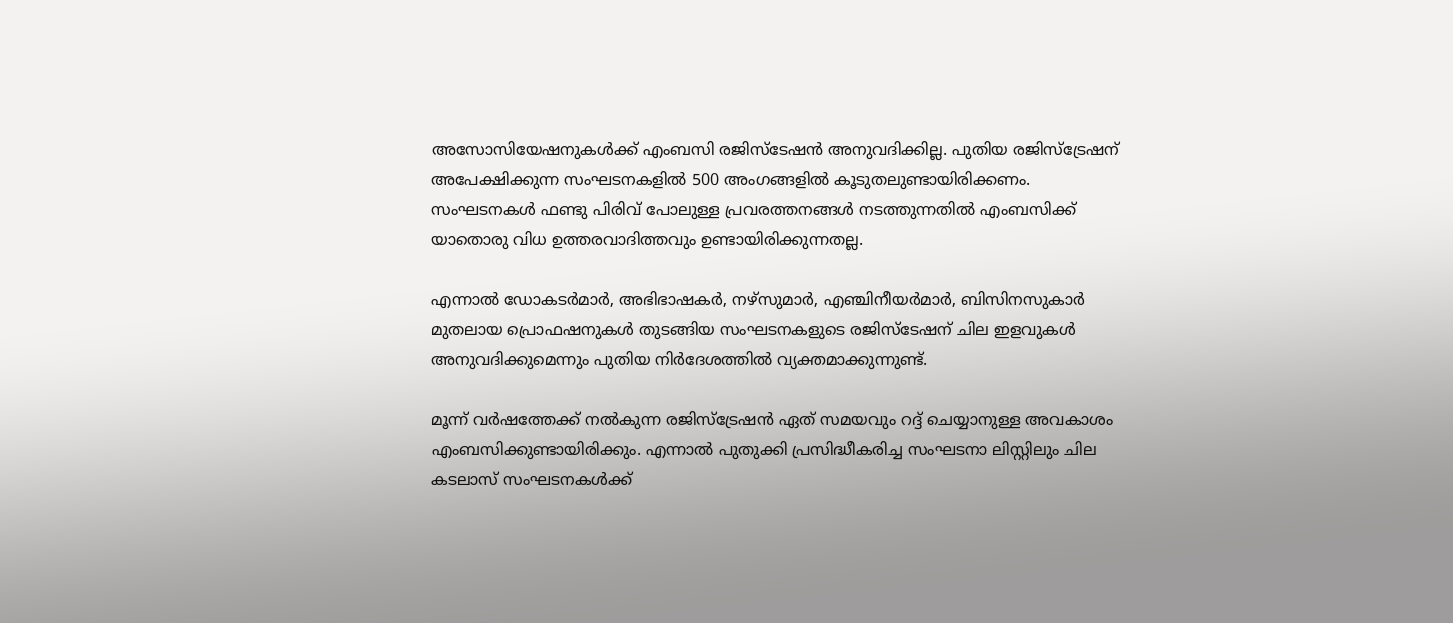അസോസിയേഷനുകള്‍ക്ക് എംബസി രജിസ്‌ടേഷന്‍ അനുവദിക്കില്ല. പുതിയ രജിസ്‌ട്രേഷന് അപേക്ഷിക്കുന്ന സംഘടനകളില്‍ 500 അംഗങ്ങളില്‍ കൂടുതലുണ്ടായിരിക്കണം. സംഘടനകള്‍ ഫണ്ടു പിരിവ് പോലുള്ള പ്രവരത്തനങ്ങള്‍ നടത്തുന്നതില്‍ എംബസിക്ക് യാതൊരു വിധ ഉത്തരവാദിത്തവും ഉണ്ടായിരിക്കുന്നതല്ല.

എന്നാല്‍ ഡോകടര്‍മാര്‍, അഭിഭാഷകര്‍, നഴ്‌സുമാര്‍, എഞ്ചിനീയര്‍മാര്‍, ബിസിനസുകാര്‍ മുതലായ പ്രൊഫഷനുകള്‍ തുടങ്ങിയ സംഘടനകളുടെ രജിസ്‌ടേഷന് ചില ഇളവുകള്‍ അനുവദിക്കുമെന്നും പുതിയ നിര്‍ദേശത്തില്‍ വ്യക്തമാക്കുന്നുണ്ട്.

മൂന്ന് വര്‍ഷത്തേക്ക് നല്‍കുന്ന രജിസ്‌ട്രേഷന്‍ ഏത് സമയവും റദ്ദ് ചെയ്യാനുള്ള അവകാശം എംബസിക്കുണ്ടായിരിക്കും. എന്നാല്‍ പുതുക്കി പ്രസിദ്ധീകരിച്ച സംഘടനാ ലിസ്റ്റിലും ചില കടലാസ് സംഘടനകള്‍ക്ക്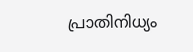പ്രാതിനിധ്യം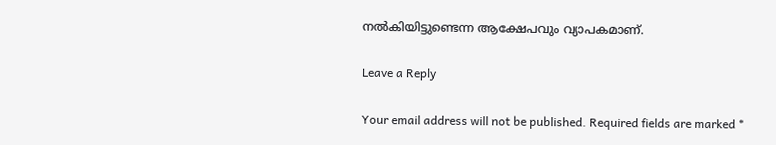നല്‍കിയിട്ടുണ്ടെന്ന ആക്ഷേപവും വ്യാപകമാണ്.

Leave a Reply

Your email address will not be published. Required fields are marked *